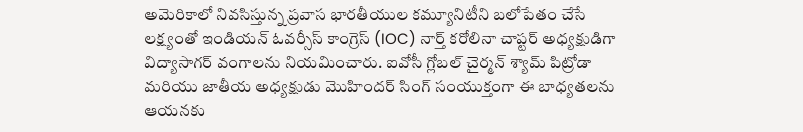అమెరికాలో నివసిస్తున్న ప్రవాస భారతీయుల కమ్యూనిటీని బలోపేతం చేసే లక్ష్యంతో ఇండియన్ ఓవర్సీస్ కాంగ్రెస్ (IOC) నార్త్ కరోలినా చాప్టర్ అధ్యక్షుడిగా విద్యాసాగర్ వంగాలను నియమించారు. ఐవోసీ గ్లోబల్ చైర్మన్ శ్యామ్ పిట్రోడా మరియు జాతీయ అధ్యక్షుడు మొహిందర్ సింగ్ సంయుక్తంగా ఈ బాధ్యతలను ఆయనకు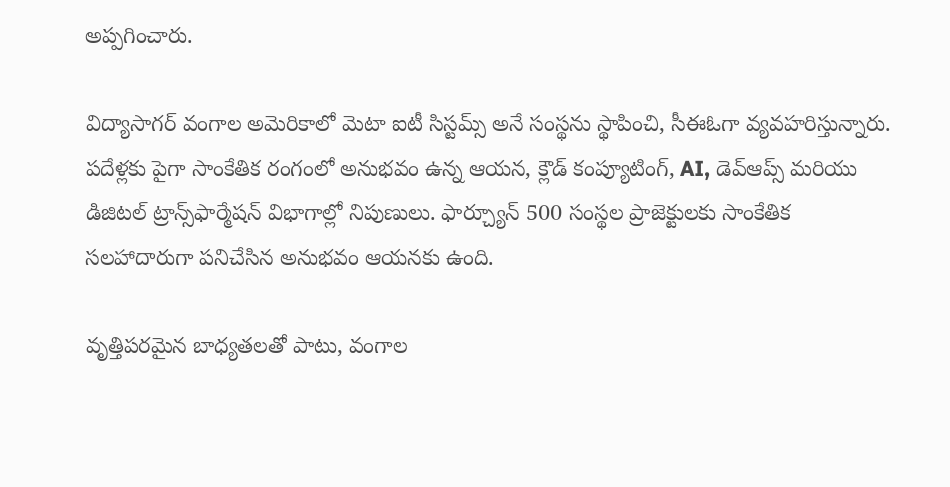అప్పగించారు.

విద్యాసాగర్ వంగాల అమెరికాలో మెటా ఐటీ సిస్టమ్స్ అనే సంస్థను స్థాపించి, సీఈఓగా వ్యవహరిస్తున్నారు. పదేళ్లకు పైగా సాంకేతిక రంగంలో అనుభవం ఉన్న ఆయన, క్లౌడ్ కంప్యూటింగ్, AI, డెవ్ఆప్స్ మరియు డిజిటల్ ట్రాన్స్‌ఫార్మేషన్ విభాగాల్లో నిపుణులు. ఫార్చ్యూన్ 500 సంస్థల ప్రాజెక్టులకు సాంకేతిక సలహాదారుగా పనిచేసిన అనుభవం ఆయనకు ఉంది.

వృత్తిపరమైన బాధ్యతలతో పాటు, వంగాల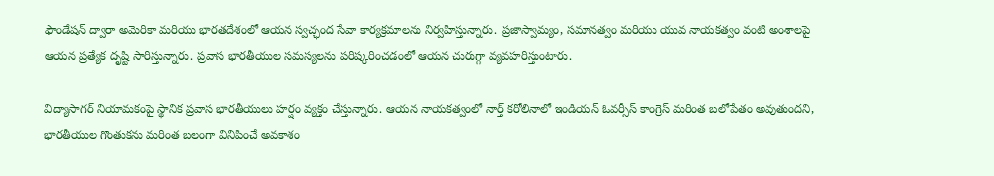ఫౌండేషన్ ద్వారా అమెరికా మరియు భారతదేశంలో ఆయన స్వచ్ఛంద సేవా కార్యక్రమాలను నిర్వహిస్తున్నారు. ప్రజాస్వామ్యం, సమానత్వం మరియు యువ నాయకత్వం వంటి అంశాలపై ఆయన ప్రత్యేక దృష్టి సారిస్తున్నారు. ప్రవాస భారతీయుల సమస్యలను పరిష్కరించడంలో ఆయన చురుగ్గా వ్యవహరిస్తుంటారు.

విద్యాసాగర్ నియామకంపై స్థానిక ప్రవాస భారతీయులు హర్షం వ్యక్తం చేస్తున్నారు. ఆయన నాయకత్వంలో నార్త్ కరోలినాలో ఇండియన్ ఓవర్సీస్ కాంగ్రెస్ మరింత బలోపేతం అవుతుందని, భారతీయుల గొంతుకను మరింత బలంగా వినిపించే అవకాశం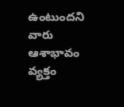ఉంటుందని వారు ఆశాభావం వ్యక్తం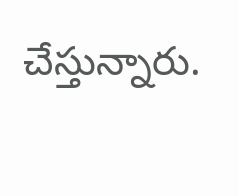చేస్తున్నారు.